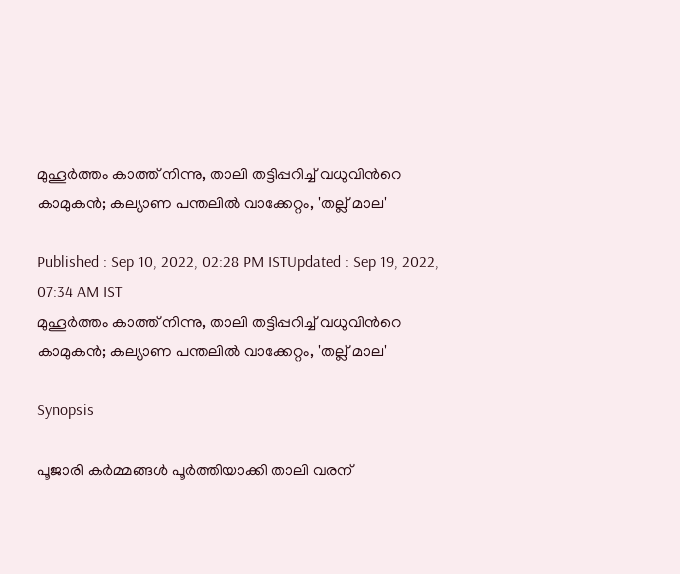മുഹൂര്‍ത്തം കാത്ത് നിന്നു, താലി തട്ടിപ്പറിച്ച് വധുവിന്‍റെ കാമുകന്‍; കല്യാണ പന്തലില്‍ വാക്കേറ്റം, 'തല്ല് മാല'

Published : Sep 10, 2022, 02:28 PM ISTUpdated : Sep 19, 2022, 07:34 AM IST
മുഹൂര്‍ത്തം കാത്ത് നിന്നു, താലി തട്ടിപ്പറിച്ച് വധുവിന്‍റെ കാമുകന്‍; കല്യാണ പന്തലില്‍ വാക്കേറ്റം, 'തല്ല് മാല'

Synopsis

പൂജാരി കര്‍മ്മങ്ങള്‍ പൂര്‍ത്തിയാക്കി താലി വരന്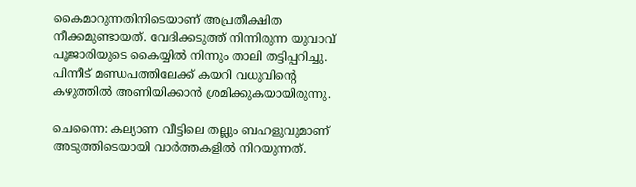കൈമാറുന്നതിനിടെയാണ് അപ്രതീക്ഷിത നീക്കമുണ്ടായത്. വേദിക്കടുത്ത് നിന്നിരുന്ന യുവാവ് പൂജാരിയുടെ കൈയ്യില്‍ നിന്നും താലി തട്ടിപ്പറിച്ചു. പിന്നീട് മണ്ഡപത്തിലേക്ക് കയറി വധുവിന്‍റെ കഴുത്തില്‍ അണിയിക്കാന്‍ ശ്രമിക്കുകയായിരുന്നു.

ചെന്നൈ: കല്യാണ വീട്ടിലെ തല്ലും ബഹളുവുമാണ് അടുത്തിടെയായി വാര്‍ത്തകളില്‍ നിറയുന്നത്.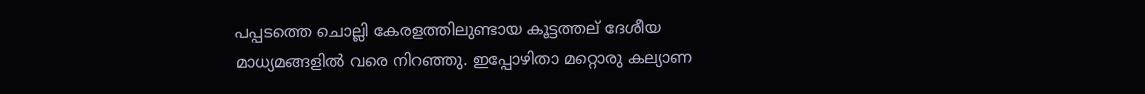പപ്പടത്തെ ചൊല്ലി കേരളത്തിലുണ്ടായ കൂട്ടത്തല് ദേശീയ മാധ്യമങ്ങളില്‍ വരെ നിറഞ്ഞു. ഇപ്പോഴിതാ മറ്റൊരു കല്യാണ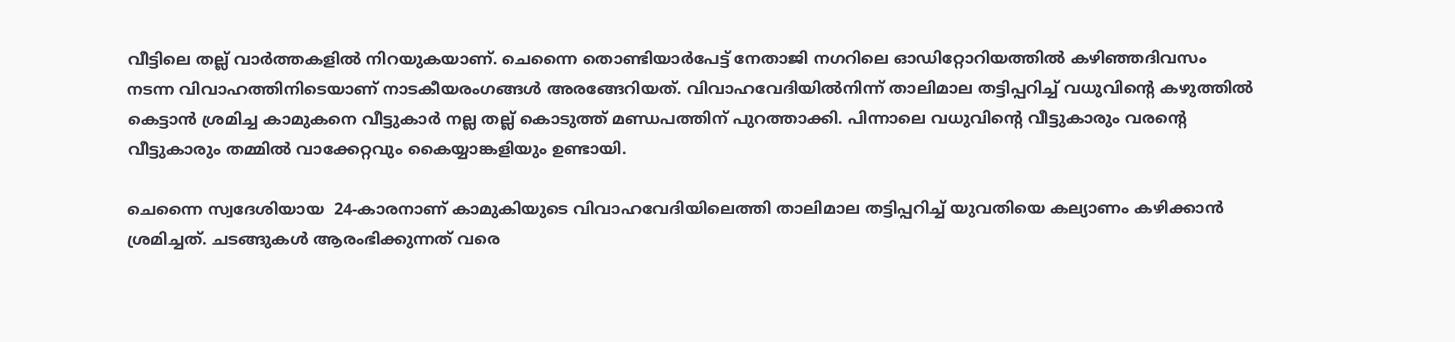വീട്ടിലെ തല്ല് വാര്‍ത്തകളില്‍ നിറയുകയാണ്. ചെന്നൈ തൊണ്ടിയാര്‍പേട്ട് നേതാജി നഗറിലെ ഓഡിറ്റോറിയത്തില്‍ കഴിഞ്ഞദിവസം നടന്ന വിവാഹത്തിനിടെയാണ് നാടകീയരംഗങ്ങള്‍ അരങ്ങേറിയത്. വിവാഹവേദിയില്‍നിന്ന് താലിമാല തട്ടിപ്പറിച്ച് വധുവിന്റെ കഴുത്തില്‍ കെട്ടാന്‍ ശ്രമിച്ച കാമുകനെ വീട്ടുകാര്‍ നല്ല തല്ല് കൊടുത്ത് മണ്ഡപത്തിന് പുറത്താക്കി. പിന്നാലെ വധുവിന്‍റെ വീട്ടുകാരും വരന്‍റെ വീട്ടുകാരും തമ്മില്‍ വാക്കേറ്റവും കൈയ്യാങ്കളിയും ഉണ്ടായി.

ചെന്നൈ സ്വദേശിയായ  24-കാരനാണ് കാമുകിയുടെ വിവാഹവേദിയിലെത്തി താലിമാല തട്ടിപ്പറിച്ച് യുവതിയെ കല്യാണം കഴിക്കാന്‍ ശ്രമിച്ചത്. ചടങ്ങുകള്‍ ആരംഭിക്കുന്നത് വരെ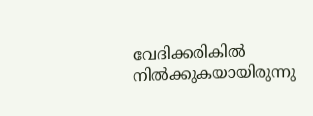വേദിക്കരികില്‍ നില്‍ക്കുകയായിരുന്നു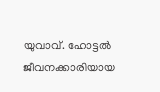യുവാവ്. ഹോട്ടല്‍ ജീവനക്കാരിയായ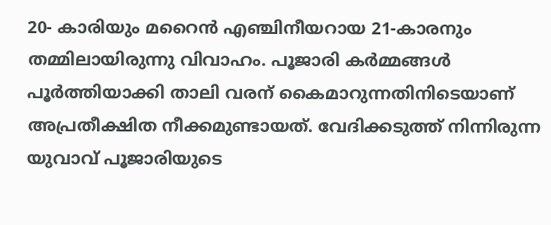20- കാരിയും മറൈന്‍ എഞ്ചിനീയറായ 21-കാരനും തമ്മിലായിരുന്നു വിവാഹം. പൂജാരി കര്‍മ്മങ്ങള്‍ പൂര്‍ത്തിയാക്കി താലി വരന് കൈമാറുന്നതിനിടെയാണ് അപ്രതീക്ഷിത നീക്കമുണ്ടായത്. വേദിക്കടുത്ത് നിന്നിരുന്ന യുവാവ് പൂജാരിയുടെ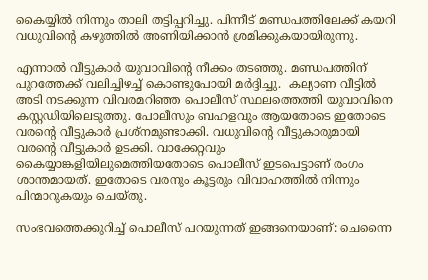കൈയ്യില്‍ നിന്നും താലി തട്ടിപ്പറിച്ചു. പിന്നീട് മണ്ഡപത്തിലേക്ക് കയറി വധുവിന്‍റെ കഴുത്തില്‍ അണിയിക്കാന്‍ ശ്രമിക്കുകയായിരുന്നു.

എന്നാല്‍ വീട്ടുകാര്‍ യുവാവിന്‍റെ നീക്കം തടഞ്ഞു. മണ്ഡപത്തിന് പുറത്തേക്ക് വലിച്ചിഴച്ച് കൊണ്ടുപോയി മര്‍ദ്ദിച്ചു.  കല്യാണ വീട്ടില്‍ അടി നടക്കുന്ന വിവരമറിഞ്ഞ പൊലീസ് സ്ഥലത്തെത്തി യുവാവിനെ കസ്റ്റഡിയിലെടുത്തു. പോലീസും ബഹളവും ആയതോടെ ഇതോടെ വരന്‍റെ വീട്ടുകാര്‍ പ്രശ്നമുണ്ടാക്കി. വധുവിന്‍റെ വീട്ടുകാരുമായി വരന്‍റെ വീട്ടുകാര്‍ ഉടക്കി. വാക്കേറ്റവും കൈയ്യാങ്കളിയിലുമെത്തിയതോടെ പൊലീസ് ഇടപെട്ടാണ് രംഗം ശാന്തമായത്. ഇതോടെ വരനും കൂട്ടരും വിവാഹത്തില്‍ നിന്നും പിന്മാറുകയും ചെയ്തു.

സംഭവത്തെക്കുറിച്ച് പൊലീസ് പറയുന്നത് ഇങ്ങനെയാണ്: ചെന്നൈ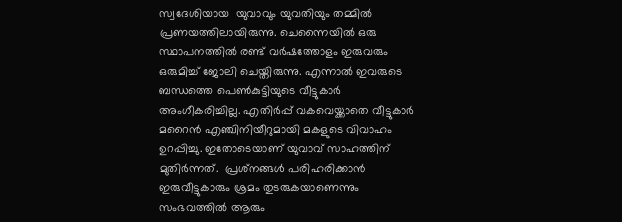സ്വദേശിയായ  യുവാവും യുവതിയും തമ്മില്‍ പ്രണയത്തിലായിരുന്നു. ചെന്നൈയില്‍ ഒരു സ്ഥാപനത്തില്‍ രണ്ട് വര്‍ഷത്തോളം ഇരുവരും ഒരുമിച്ച് ജോലി ചെയ്തിരുന്നു. എന്നാല്‍ ഇവരുടെ ബന്ധത്തെ പെണ്‍കുട്ടിയുടെ വീട്ടുകാര്‍ അംഗീകരിച്ചില്ല. എതിര്‍പ്പ് വകവെയ്ക്കാതെ വീട്ടുകാര്‍ മറൈന്‍ എഞ്ചിനിയീറുമായി മകളുടെ വിവാഹം ഉറപ്പിച്ചു. ഇതോടെയാണ് യുവാവ് സാഹത്തിന് മുതിര്‍ന്നത്.  പ്രശ്‌നങ്ങള്‍ പരിഹരിക്കാന്‍ ഇരുവീട്ടുകാരും ശ്രമം തുടരുകയാണെന്നും സംഭവത്തില്‍ ആരും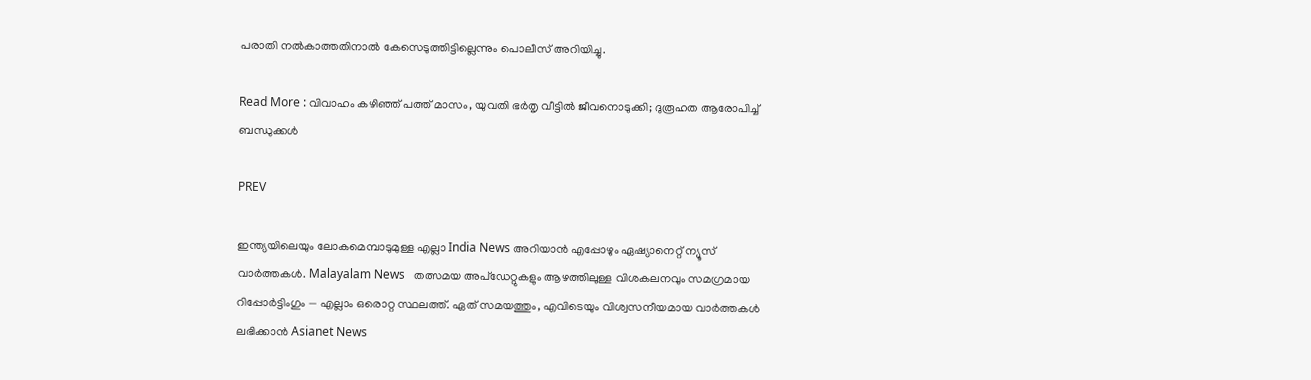പരാതി നല്‍കാത്തതിനാല്‍ കേസെടുത്തിട്ടില്ലെന്നും പൊലീസ് അറിയിച്ചു.

Read More : വിവാഹം കഴിഞ്ഞ് പത്ത് മാസം, യുവതി ഭർതൃ വീട്ടിൽ ജീവനൊടുക്കി; ദുരൂഹത ആരോപിച്ച് ബന്ധുക്കൾ

PREV

ഇന്ത്യയിലെയും ലോകമെമ്പാടുമുള്ള എല്ലാ India News അറിയാൻ എപ്പോഴും ഏഷ്യാനെറ്റ് ന്യൂസ് വാർത്തകൾ. Malayalam News   തത്സമയ അപ്‌ഡേറ്റുകളും ആഴത്തിലുള്ള വിശകലനവും സമഗ്രമായ റിപ്പോർട്ടിംഗും — എല്ലാം ഒരൊറ്റ സ്ഥലത്ത്. ഏത് സമയത്തും, എവിടെയും വിശ്വസനീയമായ വാർത്തകൾ ലഭിക്കാൻ Asianet News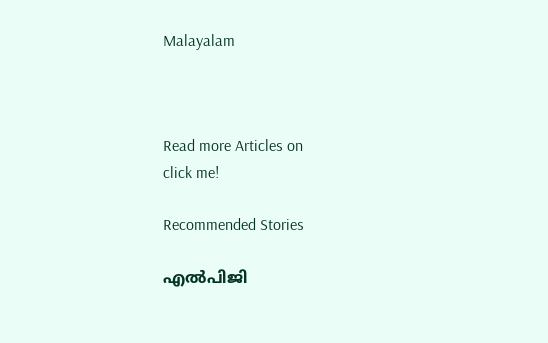Malayalam



Read more Articles on
click me!

Recommended Stories

എൽപിജി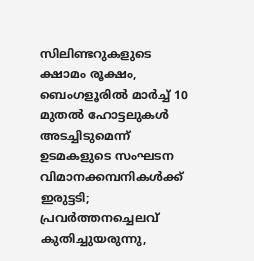സിലിണ്ടറുകളുടെ ക്ഷാമം രൂക്ഷം, ബെംഗളൂരിൽ മാർച്ച് 10 മുതൽ ഹോട്ടലുകൾ അടച്ചിടുമെന്ന് ഉടമകളുടെ സംഘടന
വിമാനക്കമ്പനികള്‍ക്ക് ഇരുട്ടടി; പ്രവര്‍ത്തനച്ചെലവ് കുതിച്ചുയരുന്നു,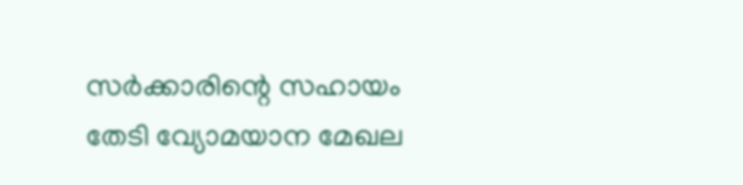സര്‍ക്കാരിന്റെ സഹായം തേടി വ്യോമയാന മേഖല